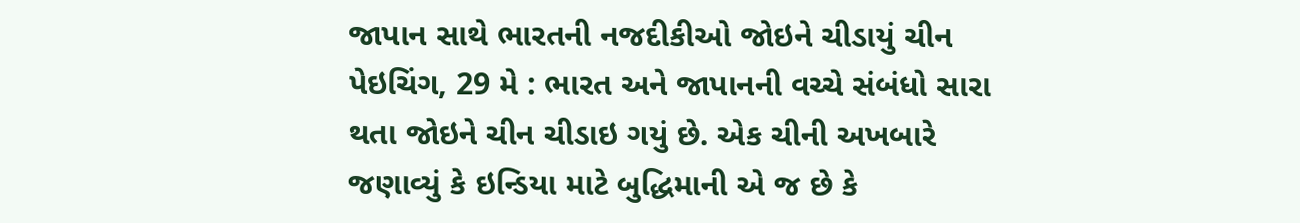જાપાન સાથે ભારતની નજદીકીઓ જોઇને ચીડાયું ચીન
પેઇચિંગ, 29 મે : ભારત અને જાપાનની વચ્ચે સંબંધો સારા થતા જોઇને ચીન ચીડાઇ ગયું છે. એક ચીની અખબારે જણાવ્યું કે ઇન્ડિયા માટે બુદ્ધિમાની એ જ છે કે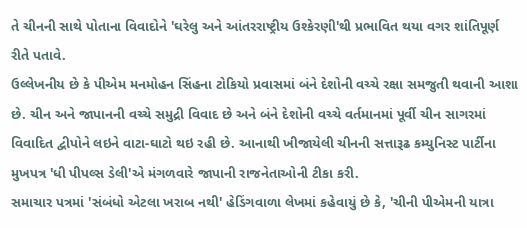તે ચીનની સાથે પોતાના વિવાદોને 'ઘરેલુ અને આંતરરાષ્ટ્રીય ઉશ્કેરણી'થી પ્રભાવિત થયા વગર શાંતિપૂર્ણ રીતે પતાવે.
ઉલ્લેખનીય છે કે પીએમ મનમોહન સિંહના ટોકિયો પ્રવાસમાં બંને દેશોની વચ્ચે રક્ષા સમજુતી થવાની આશા છે. ચીન અને જાપાનની વચ્ચે સમુદ્રી વિવાદ છે અને બંને દેશોની વચ્ચે વર્તમાનમાં પૂર્વી ચીન સાગરમાં વિવાદિત દ્વીપોને લઇને વાટા-ઘાટો થઇ રહી છે. આનાથી ખીજાયેલી ચીનની સત્તારૂઢ કમ્યુનિસ્ટ પાર્ટીના મુખપત્ર 'ધી પીપલ્સ ડેલી'એ મંગળવારે જાપાની રાજનેતાઓની ટીકા કરી.
સમાચાર પત્રમાં 'સંબંધો એટલા ખરાબ નથી' હેડિંગવાળા લેખમાં કહેવાયું છે કે, 'ચીની પીએમની યાત્રા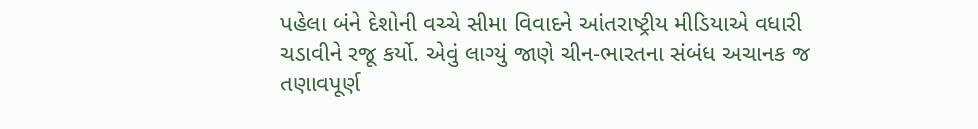પહેલા બંને દેશોની વચ્ચે સીમા વિવાદને આંતરાષ્ટ્રીય મીડિયાએ વધારી ચડાવીને રજૂ કર્યો. એવું લાગ્યું જાણે ચીન-ભારતના સંબંધ અચાનક જ તણાવપૂર્ણ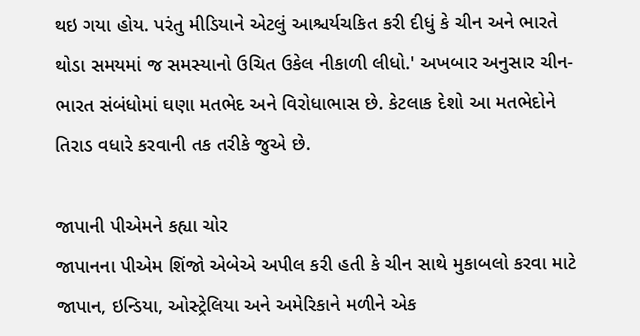થઇ ગયા હોય. પરંતુ મીડિયાને એટલું આશ્ચર્યચકિત કરી દીધું કે ચીન અને ભારતે થોડા સમયમાં જ સમસ્યાનો ઉચિત ઉકેલ નીકાળી લીધો.' અખબાર અનુસાર ચીન-ભારત સંબંધોમાં ઘણા મતભેદ અને વિરોધાભાસ છે. કેટલાક દેશો આ મતભેદોને તિરાડ વધારે કરવાની તક તરીકે જુએ છે.

જાપાની પીએમને કહ્યા ચોર
જાપાનના પીએમ શિંજો એબેએ અપીલ કરી હતી કે ચીન સાથે મુકાબલો કરવા માટે જાપાન, ઇન્ડિયા, ઓસ્ટ્રેલિયા અને અમેરિકાને મળીને એક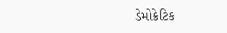ડેમોક્રેટિક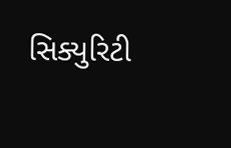સિક્યુરિટી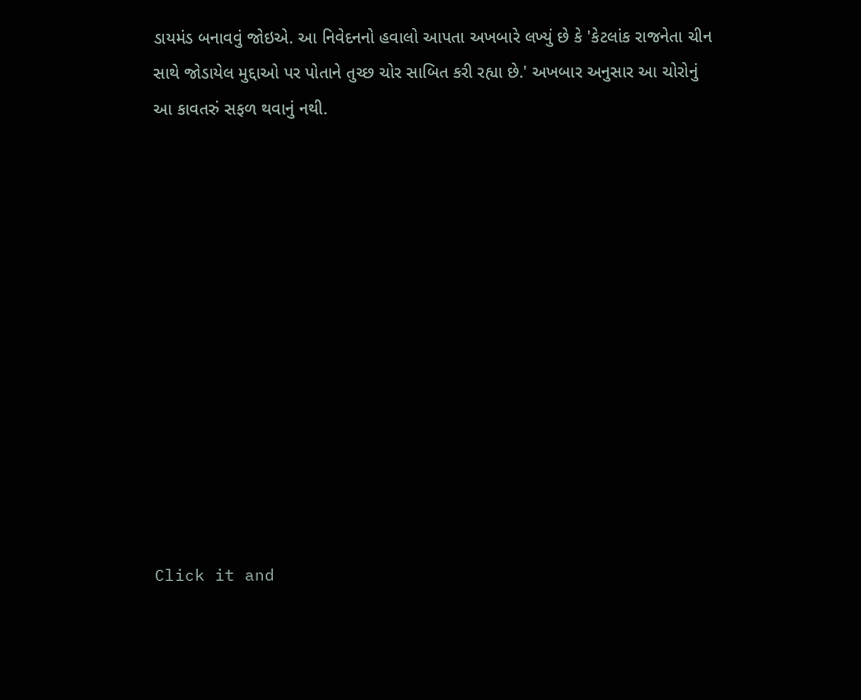ડાયમંડ બનાવવું જોઇએ. આ નિવેદનનો હવાલો આપતા અખબારે લખ્યું છે કે 'કેટલાંક રાજનેતા ચીન સાથે જોડાયેલ મુદ્દાઓ પર પોતાને તુચ્છ ચોર સાબિત કરી રહ્યા છે.' અખબાર અનુસાર આ ચોરોનું આ કાવતરું સફળ થવાનું નથી.












Click it and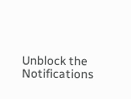Unblock the Notifications